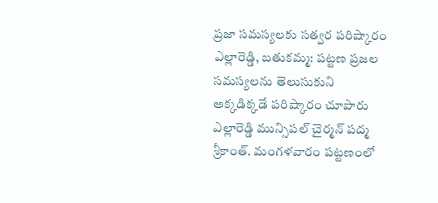ప్రజా సమస్యలకు సత్వర పరిష్కారం
ఎల్లారెడ్డి, బతుకమ్మ: పట్టణ ప్రజల సమస్యలను తెలుసుకుని అక్కడిక్కడే పరిష్కారం చూపారు ఎల్లారెడ్డి మున్సిపల్ చైర్మన్ పద్మ శ్రీకాంత్. మంగళవారం పట్టణంలో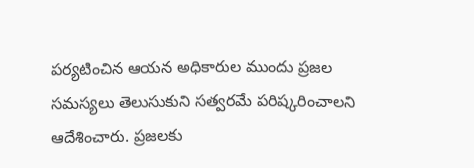పర్యటించిన ఆయన అధికారుల ముందు ప్రజల సమస్యలు తెలుసుకుని సత్వరమే పరిష్కరించాలని ఆదేశించారు. ప్రజలకు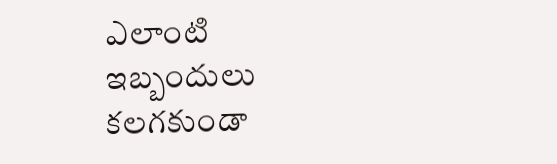ఎలాంటి ఇబ్బందులు కలగకుండా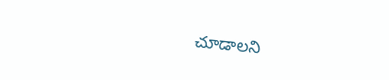చూడాలని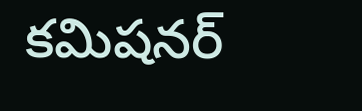కమిషనర్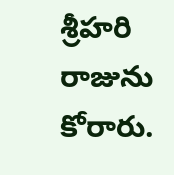శ్రీహరి రాజును కోరారు.